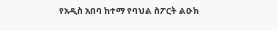የአዲስ አበባ ከተማ የባህል ስፖርት ልዑክ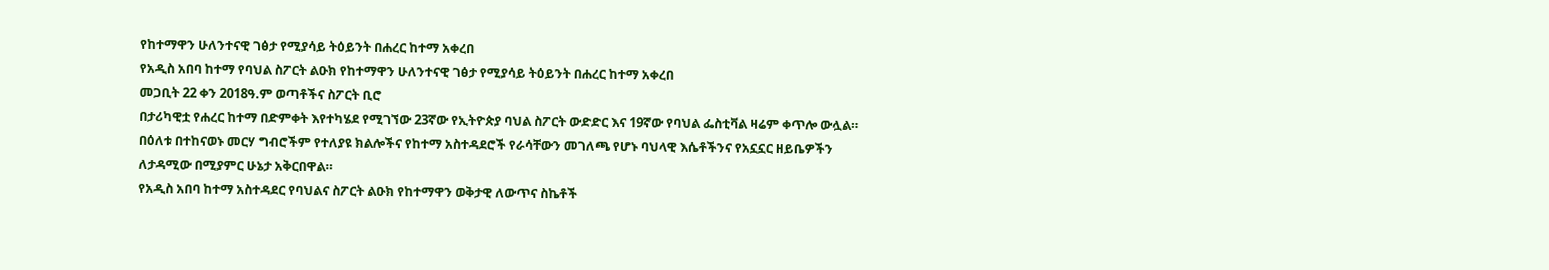የከተማዋን ሁለንተናዊ ገፅታ የሚያሳይ ትዕይንት በሐረር ከተማ አቀረበ
የአዲስ አበባ ከተማ የባህል ስፖርት ልዑክ የከተማዋን ሁለንተናዊ ገፅታ የሚያሳይ ትዕይንት በሐረር ከተማ አቀረበ
መጋቢት 22 ቀን 2018ዓ.ም ወጣቶችና ስፖርት ቢሮ
በታሪካዊቷ የሐረር ከተማ በድምቀት እየተካሄደ የሚገኘው 23ኛው የኢትዮጵያ ባህል ስፖርት ውድድር እና 19ኛው የባህል ፌስቲቫል ዛሬም ቀጥሎ ውሏል።
በዕለቱ በተከናወኑ መርሃ ግብሮችም የተለያዩ ክልሎችና የከተማ አስተዳደሮች የራሳቸውን መገለጫ የሆኑ ባህላዊ እሴቶችንና የአኗኗር ዘይቤዎችን ለታዳሚው በሚያምር ሁኔታ አቅርበዋል።
የአዲስ አበባ ከተማ አስተዳደር የባህልና ስፖርት ልዑክ የከተማዋን ወቅታዊ ለውጥና ስኬቶች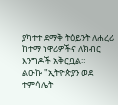ያካተተ ደማቅ ትዕይንት ለሐረሪ ከተማ ነዋሪዎችና ለክብር እንግዶች አቅርቧል።
ልዑኩ "ኢትዮጵያን ወደ ተምሳሌት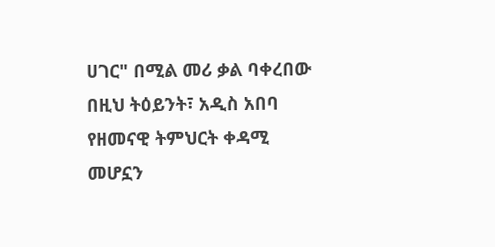ሀገር" በሚል መሪ ቃል ባቀረበው በዚህ ትዕይንት፣ አዲስ አበባ የዘመናዊ ትምህርት ቀዳሚ መሆኗን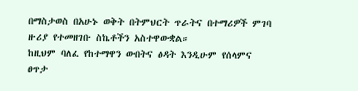በማስታወስ በአሁኑ ወቅት በትምህርት ጥራትና በተማሪዎች ምገባ ዙሪያ የተመዘገቡ ስኬቶችን አስተዋውቋል።
ከዚህም ባለፈ የከተማዋን ውበትና ፅዳት እንዲሁም የሰላምና ፀጥታ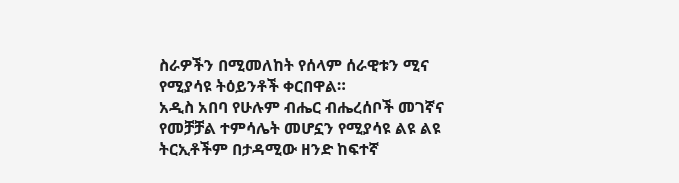ስራዎችን በሚመለከት የሰላም ሰራዊቱን ሚና የሚያሳዩ ትዕይንቶች ቀርበዋል።
አዲስ አበባ የሁሉም ብሔር ብሔረሰቦች መገኛና የመቻቻል ተምሳሌት መሆኗን የሚያሳዩ ልዩ ልዩ ትርኢቶችም በታዳሚው ዘንድ ከፍተኛ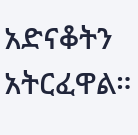አድናቆትን አትርፈዋል።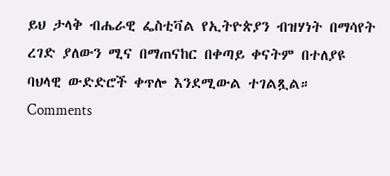ይህ ታላቅ ብሔራዊ ፌስቲቫል የኢትዮጵያን ብዝሃነት በማሳየት ረገድ ያለውን ሚና በማጠናከር በቀጣይ ቀናትም በተለያዩ ባህላዊ ውድድሮች ቀጥሎ እንደሚውል ተገልጿል።
Comments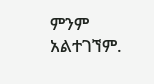ምንም አልተገኘም.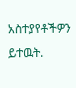አስተያየቶችዎን ይተዉት.